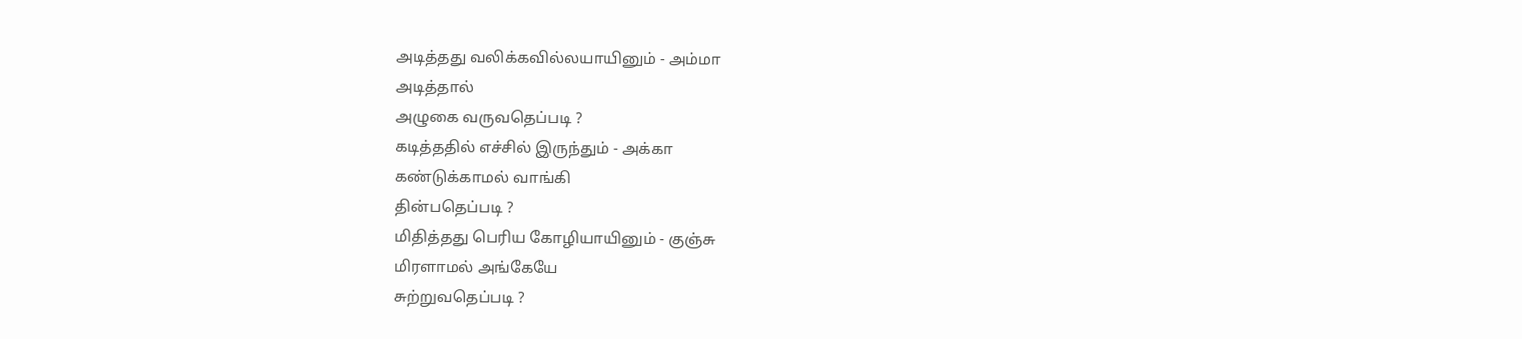அடித்தது வலிக்கவில்லயாயினும் - அம்மா
அடித்தால்
அழுகை வருவதெப்படி ?
கடித்ததில் எச்சில் இருந்தும் - அக்கா
கண்டுக்காமல் வாங்கி
தின்பதெப்படி ?
மிதித்தது பெரிய கோழியாயினும் - குஞ்சு
மிரளாமல் அங்கேயே
சுற்றுவதெப்படி ?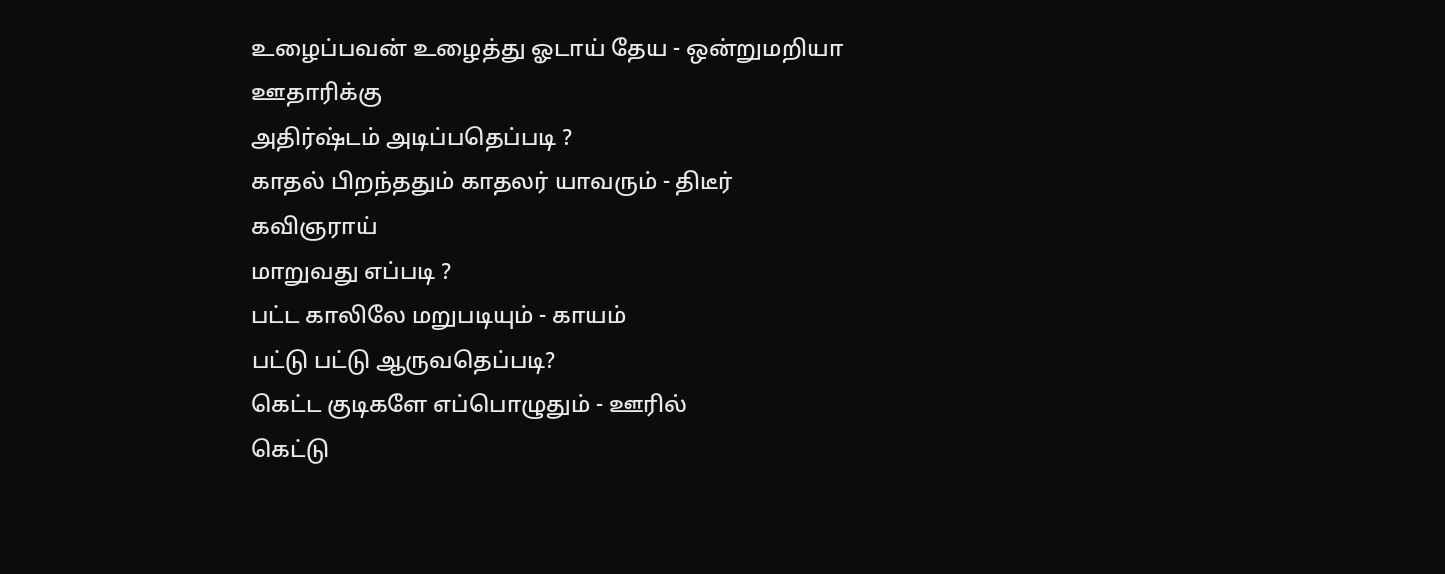உழைப்பவன் உழைத்து ஓடாய் தேய - ஒன்றுமறியா
ஊதாரிக்கு
அதிர்ஷ்டம் அடிப்பதெப்படி ?
காதல் பிறந்ததும் காதலர் யாவரும் - திடீர்
கவிஞராய்
மாறுவது எப்படி ?
பட்ட காலிலே மறுபடியும் - காயம்
பட்டு பட்டு ஆருவதெப்படி?
கெட்ட குடிகளே எப்பொழுதும் - ஊரில்
கெட்டு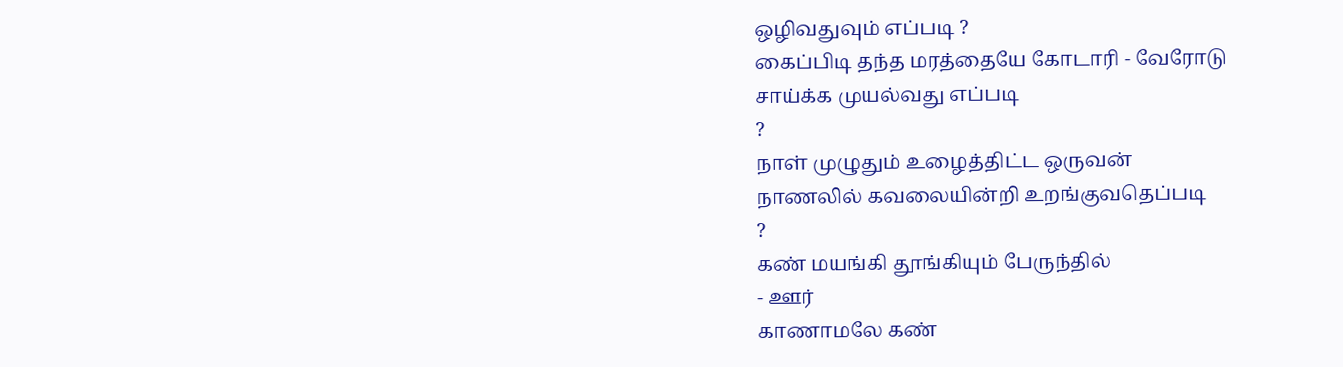ஒழிவதுவும் எப்படி ?
கைப்பிடி தந்த மரத்தையே கோடாரி - வேரோடு
சாய்க்க முயல்வது எப்படி
?
நாள் முழுதும் உழைத்திட்ட ஒருவன்
நாணலில் கவலையின்றி உறங்குவதெப்படி
?
கண் மயங்கி தூங்கியும் பேருந்தில்
- ஊர்
காணாமலே கண்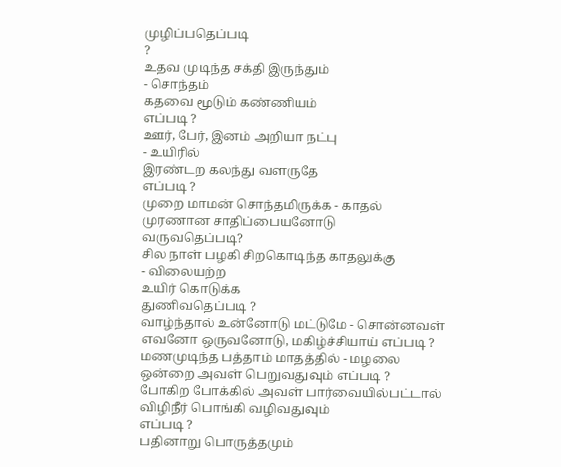முழிப்பதெப்படி
?
உதவ முடிந்த சக்தி இருந்தும்
- சொந்தம்
கதவை மூடும் கண்ணியம்
எப்படி ?
ஊர், பேர், இனம் அறியா நட்பு
- உயிரில்
இரண்டற கலந்து வளருதே
எப்படி ?
முறை மாமன் சொந்தமிருக்க - காதல்
முரணான சாதிப்பையனோடு
வருவதெப்படி?
சில நாள் பழகி சிறகொடிந்த காதலுக்கு
- விலையற்ற
உயிர் கொடுக்க
துணிவதெப்படி ?
வாழ்ந்தால் உன்னோடு மட்டுமே - சொன்னவள்
எவனோ ஒருவனோடு, மகிழ்ச்சியாய் எப்படி ?
மணமுடிந்த பத்தாம் மாதத்தில் - மழலை
ஒன்றை அவள் பெறுவதுவும் எப்படி ?
போகிற போக்கில் அவள் பார்வையில்பட்டால்
விழிநீர் பொங்கி வழிவதுவும்
எப்படி ?
பதினாறு பொருத்தமும்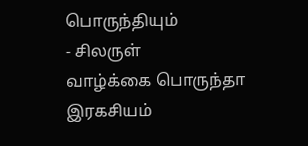பொருந்தியும்
- சிலருள்
வாழ்க்கை பொருந்தா இரகசியம்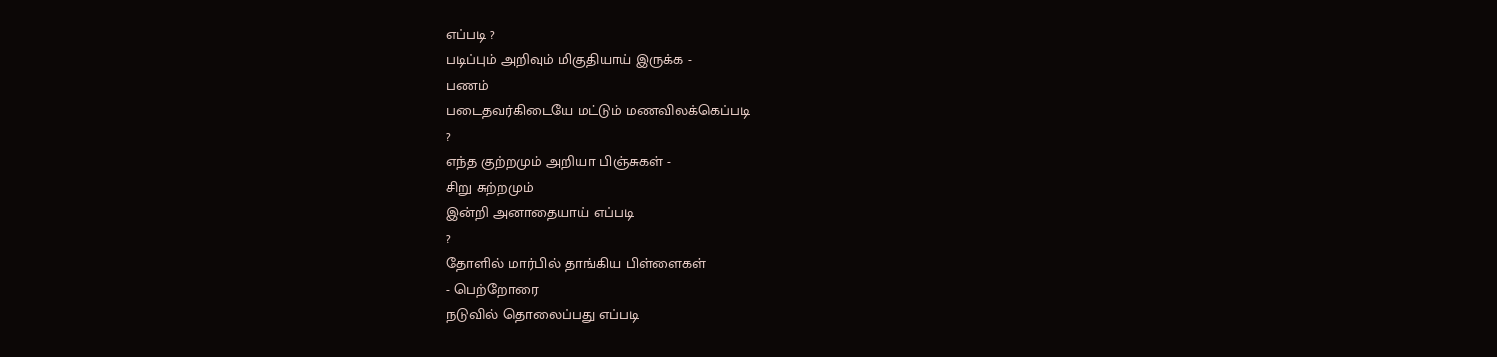எப்படி ?
படிப்பும் அறிவும் மிகுதியாய் இருக்க -
பணம்
படைதவர்கிடையே மட்டும் மணவிலக்கெப்படி
?
எந்த குற்றமும் அறியா பிஞ்சுகள் -
சிறு சுற்றமும்
இன்றி அனாதையாய் எப்படி
?
தோளில் மார்பில் தாங்கிய பிள்ளைகள்
- பெற்றோரை
நடுவில் தொலைப்பது எப்படி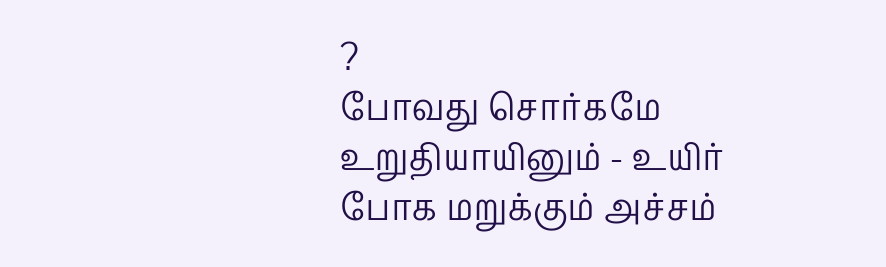?
போவது சொர்கமே உறுதியாயினும் - உயிர்
போக மறுக்கும் அச்சம்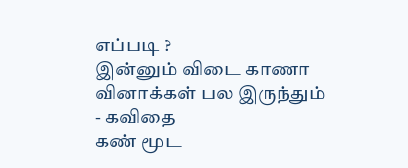எப்படி ?
இன்னும் விடை காணா வினாக்கள் பல இருந்தும்
- கவிதை
கண் மூட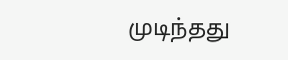முடிந்தது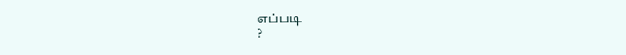எப்படி
?